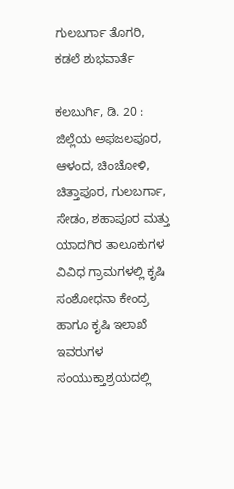ಗುಲಬರ್ಗಾ ತೊಗರಿ, ಕಡಲೆ ಶುಭವಾರ್ತೆ

ಕಲಬುರ್ಗಿ, ಡಿ. 20 : ಜಿಲ್ಲೆಯ ಅಫಜಲಪೂರ, ಆಳಂದ, ಚಿಂಚೋಳಿ, ಚಿತ್ತಾಪೂರ, ಗುಲಬರ್ಗಾ, ಸೇಡಂ, ಶಹಾಪೂರ ಮತ್ತು ಯಾದಗಿರ ತಾಲೂಕುಗಳ ವಿವಿಧ ಗ್ರಾಮಗಳಲ್ಲಿ ಕೃಷಿ ಸಂಶೋಧನಾ ಕೇಂದ್ರ ಹಾಗೂ ಕೃಷಿ ಇಲಾಖೆ ಇವರುಗಳ ಸಂಯುಕ್ತಾಶ್ರಯದಲ್ಲಿ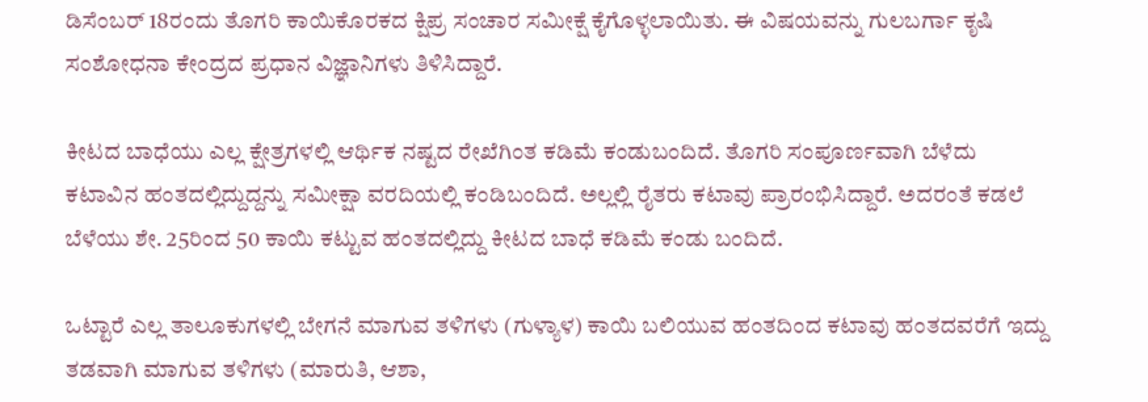ಡಿಸೆಂಬರ್ 18ರಂದು ತೊಗರಿ ಕಾಯಿಕೊರಕದ ಕ್ಷಿಪ್ರ ಸಂಚಾರ ಸಮೀಕ್ಷೆ ಕೈಗೊಳ್ಳಲಾಯಿತು. ಈ ವಿಷಯವನ್ನು ಗುಲಬರ್ಗಾ ಕೃಷಿ ಸಂಶೋಧನಾ ಕೇಂದ್ರದ ಪ್ರಧಾನ ವಿಜ್ಞಾನಿಗಳು ತಿಳಿಸಿದ್ದಾರೆ.

ಕೀಟದ ಬಾಧೆಯು ಎಲ್ಲ ಕ್ಷೇತ್ರಗಳಲ್ಲಿ ಆರ್ಥಿಕ ನಷ್ಟದ ರೇಖೆಗಿಂತ ಕಡಿಮೆ ಕಂಡುಬಂದಿದೆ. ತೊಗರಿ ಸಂಪೂರ್ಣವಾಗಿ ಬೆಳೆದು ಕಟಾವಿನ ಹಂತದಲ್ಲಿದ್ದುದ್ದನ್ನು ಸಮೀಕ್ಷಾ ವರದಿಯಲ್ಲಿ ಕಂಡಿಬಂದಿದೆ. ಅಲ್ಲಲ್ಲಿ ರೈತರು ಕಟಾವು ಪ್ರಾರಂಭಿಸಿದ್ದಾರೆ. ಅದರಂತೆ ಕಡಲೆ ಬೆಳೆಯು ಶೇ. 25ರಿಂದ 50 ಕಾಯಿ ಕಟ್ಟುವ ಹಂತದಲ್ಲಿದ್ದು ಕೀಟದ ಬಾಧೆ ಕಡಿಮೆ ಕಂಡು ಬಂದಿದೆ.

ಒಟ್ಟಾರೆ ಎಲ್ಲ ತಾಲೂಕುಗಳಲ್ಲಿ ಬೇಗನೆ ಮಾಗುವ ತಳಿಗಳು (ಗುಳ್ಯಾಳ) ಕಾಯಿ ಬಲಿಯುವ ಹಂತದಿಂದ ಕಟಾವು ಹಂತದವರೆಗೆ ಇದ್ದು ತಡವಾಗಿ ಮಾಗುವ ತಳಿಗಳು (ಮಾರುತಿ, ಆಶಾ,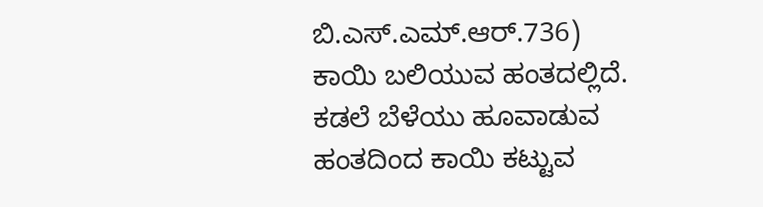ಬಿ.ಎಸ್.ಎಮ್.ಆರ್.736) ಕಾಯಿ ಬಲಿಯುವ ಹಂತದಲ್ಲಿದೆ. ಕಡಲೆ ಬೆಳೆಯು ಹೂವಾಡುವ ಹಂತದಿಂದ ಕಾಯಿ ಕಟ್ಟುವ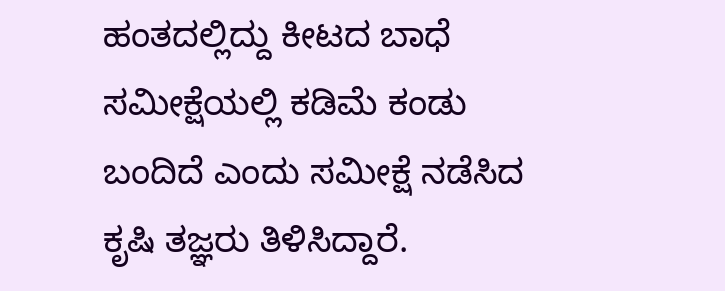ಹಂತದಲ್ಲಿದ್ದು ಕೀಟದ ಬಾಧೆ ಸಮೀಕ್ಷೆಯಲ್ಲಿ ಕಡಿಮೆ ಕಂಡು ಬಂದಿದೆ ಎಂದು ಸಮೀಕ್ಷೆ ನಡೆಸಿದ ಕೃಷಿ ತಜ್ಞರು ತಿಳಿಸಿದ್ದಾರೆ.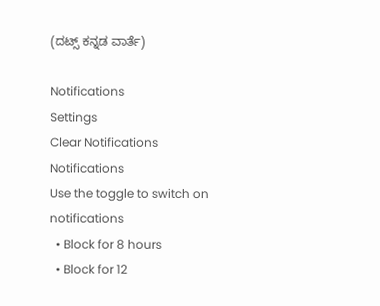(ದಟ್ಸ್ ಕನ್ನಡ ವಾರ್ತೆ)

Notifications
Settings
Clear Notifications
Notifications
Use the toggle to switch on notifications
  • Block for 8 hours
  • Block for 12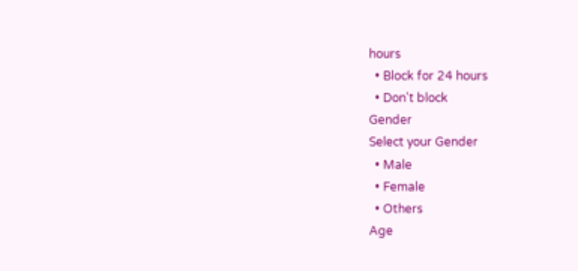hours
  • Block for 24 hours
  • Don't block
Gender
Select your Gender
  • Male
  • Female
  • Others
Age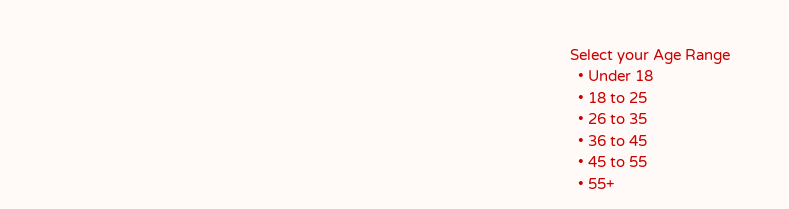Select your Age Range
  • Under 18
  • 18 to 25
  • 26 to 35
  • 36 to 45
  • 45 to 55
  • 55+